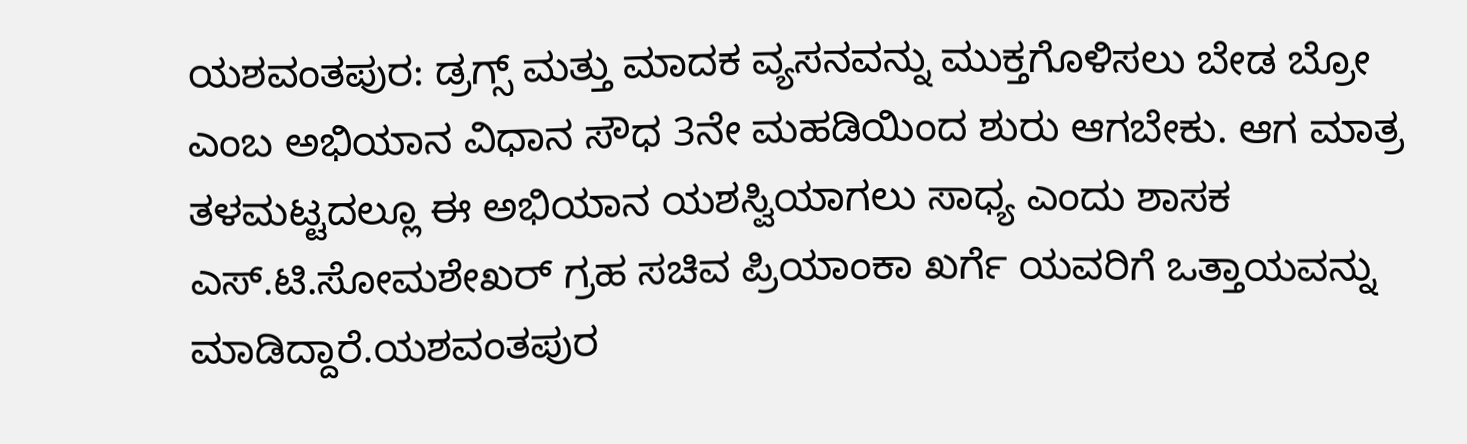ಯಶವಂತಪುರ: ಡ್ರಗ್ಸ್ ಮತ್ತು ಮಾದಕ ವ್ಯಸನವನ್ನು ಮುಕ್ತಗೊಳಿಸಲು ಬೇಡ ಬ್ರೋ ಎಂಬ ಅಭಿಯಾನ ವಿಧಾನ ಸೌಧ 3ನೇ ಮಹಡಿಯಿಂದ ಶುರು ಆಗಬೇಕು. ಆಗ ಮಾತ್ರ ತಳಮಟ್ಟದಲ್ಲೂ ಈ ಅಭಿಯಾನ ಯಶಸ್ವಿಯಾಗಲು ಸಾಧ್ಯ ಎಂದು ಶಾಸಕ ಎಸ್.ಟಿ.ಸೋಮಶೇಖರ್ ಗ್ರಹ ಸಚಿವ ಪ್ರಿಯಾಂಕಾ ಖರ್ಗೆ ಯವರಿಗೆ ಒತ್ತಾಯವನ್ನು ಮಾಡಿದ್ದಾರೆ.ಯಶವಂತಪುರ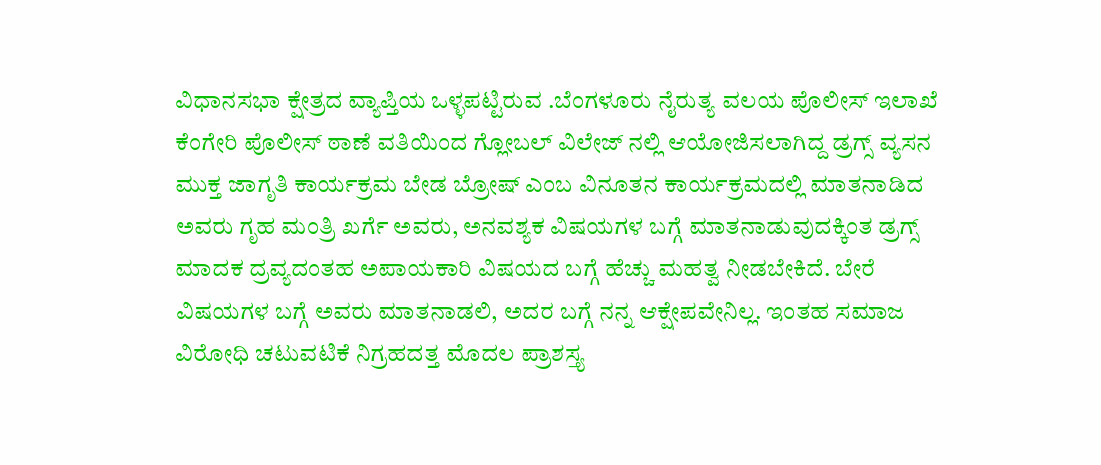ವಿಧಾನಸಭಾ ಕ್ಷೇತ್ರದ ವ್ಯಾಪ್ತಿಯ ಒಳ್ಳಪಟ್ಟಿರುವ .ಬೆಂಗಳೂರು ನೈರುತ್ಯ ವಲಯ ಪೊಲೀಸ್ ಇಲಾಖೆ ಕೆಂಗೇರಿ ಪೊಲೀಸ್ ಠಾಣೆ ವತಿಯಿಂದ ಗ್ಲೋಬಲ್ ವಿಲೇಜ್ ನಲ್ಲಿ ಆಯೋಜಿಸಲಾಗಿದ್ದ ಡ್ರಗ್ಸ್ ವ್ಯಸನ ಮುಕ್ತ ಜಾಗೃತಿ ಕಾರ್ಯಕ್ರಮ ಬೇಡ ಬ್ರೋಷ್ ಎಂಬ ವಿನೂತನ ಕಾರ್ಯಕ್ರಮದಲ್ಲಿ ಮಾತನಾಡಿದ ಅವರು ಗೃಹ ಮಂತ್ರಿ ಖರ್ಗೆ ಅವರು, ಅನವಶ್ಯಕ ವಿಷಯಗಳ ಬಗ್ಗೆ ಮಾತನಾಡುವುದಕ್ಕಿಂತ ಡ್ರಗ್ಸ್ ಮಾದಕ ದ್ರವ್ಯದಂತಹ ಅಪಾಯಕಾರಿ ವಿಷಯದ ಬಗ್ಗೆ ಹೆಚ್ಚು ಮಹತ್ವ ನೀಡಬೇಕಿದೆ. ಬೇರೆ ವಿಷಯಗಳ ಬಗ್ಗೆ ಅವರು ಮಾತನಾಡಲಿ, ಅದರ ಬಗ್ಗೆ ನನ್ನ ಆಕ್ಷೇಪವೇನಿಲ್ಲ. ಇಂತಹ ಸಮಾಜ ವಿರೋಧಿ ಚಟುವಟಿಕೆ ನಿಗ್ರಹದತ್ತ ಮೊದಲ ಪ್ರಾಶಸ್ತ್ಯ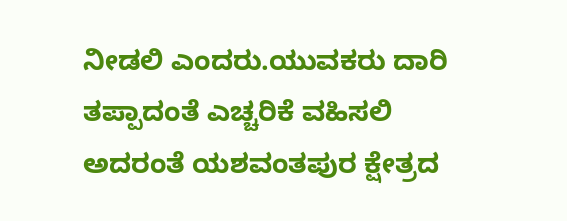ನೀಡಲಿ ಎಂದರು.ಯುವಕರು ದಾರಿ ತಪ್ಪಾದಂತೆ ಎಚ್ಚರಿಕೆ ವಹಿಸಲಿ ಅದರಂತೆ ಯಶವಂತಪುರ ಕ್ಷೇತ್ರದ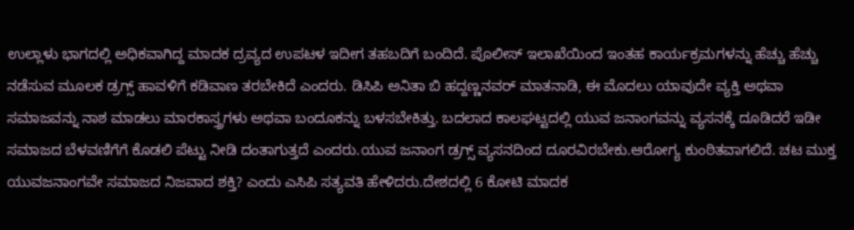ಉಲ್ಲಾಳು ಭಾಗದಲ್ಲಿ ಅಧಿಕವಾಗಿದ್ದ ಮಾದಕ ದ್ರವ್ಯದ ಉಪಟಳ ಇದೀಗ ತಹಬದಿಗೆ ಬಂದಿದೆ. ಪೊಲೀಸ್ ಇಲಾಖೆಯಿಂದ ಇಂತಹ ಕಾರ್ಯಕ್ರಮಗಳನ್ನು ಹೆಚ್ಚು ಹೆಚ್ಚು ನಡೆಸುವ ಮೂಲಕ ಡ್ರಗ್ಸ್ ಹಾವಳಿಗೆ ಕಡಿವಾಣ ತರಬೇಕಿದೆ ಎಂದರು. ಡಿಸಿಪಿ ಅನಿತಾ ಬಿ ಹದ್ದಣ್ಣನವರ್ ಮಾತನಾಡಿ, ಈ ಮೊದಲು ಯಾವುದೇ ವ್ಯಕ್ತಿ ಅಥವಾ ಸಮಾಜವನ್ನು ನಾಶ ಮಾಡಲು ಮಾರಕಾಸ್ತ್ರಗಳು ಅಥವಾ ಬಂದೂಕನ್ನು ಬಳಸಬೇಕಿತ್ತು. ಬದಲಾದ ಕಾಲಘಟ್ಟದಲ್ಲಿ ಯುವ ಜನಾಂಗವನ್ನು ವ್ಯಸನಕ್ಕೆ ದೂಡಿದರೆ ಇಡೀ ಸಮಾಜದ ಬೆಳವಣಿಗೆಗೆ ಕೊಡಲಿ ಪೆಟ್ಟು ನೀಡಿ ದಂತಾಗುತ್ತದೆ ಎಂದರು.ಯುವ ಜನಾಂಗ ಡ್ರಗ್ಸ್ ವ್ಯಸನದಿಂದ ದೂರವಿರಬೇಕು.ಆರೋಗ್ಯ ಕುಂಠಿತವಾಗಲಿದೆ. ಚಟ ಮುಕ್ತ ಯುವಜನಾಂಗವೇ ಸಮಾಜದ ನಿಜವಾದ ಶಕ್ತಿ? ಎಂದು ಎಸಿಪಿ ಸತ್ಯವತಿ ಹೇಳಿದರು.ದೇಶದಲ್ಲಿ 6 ಕೋಟಿ ಮಾದಕ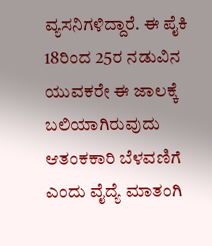ವ್ಯಸನಿಗಳಿದ್ದಾರೆ. ಈ ಪೈಕಿ 18ರಿಂದ 25ರ ನಡುವಿನ ಯುವಕರೇ ಈ ಜಾಲಕ್ಕೆ ಬಲಿಯಾಗಿರುವುದು ಆತಂಕಕಾರಿ ಬೆಳವಣಿಗೆ ಎಂದು ವೈದ್ಯೆ ಮಾತಂಗಿ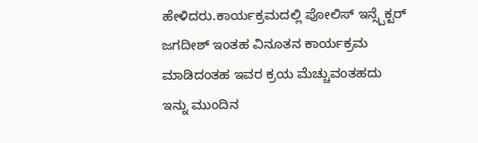ಹೇಳಿದರು.ಕಾರ್ಯಕ್ರಮದಲ್ಲಿ ಪೋಲಿಸ್ ಇನ್ಸ್ಪೆಕ್ಟರ್ ಜಗದೀಶ್ ಇಂತಹ ವಿನೂತನ ಕಾರ್ಯಕ್ರಮ ಮಾಡಿದಂತಹ ಇವರ ಕ್ರಯ ಮೆಚ್ಚುವಂತಹದು ಇನ್ನು ಮುಂದಿನ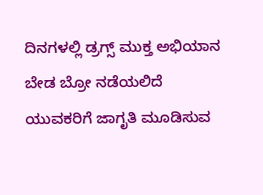ದಿನಗಳಲ್ಲಿ ಡ್ರಗ್ಸ್ ಮುಕ್ತ ಅಭಿಯಾನ ಬೇಡ ಬ್ರೋ ನಡೆಯಲಿದೆ ಯುವಕರಿಗೆ ಜಾಗೃತಿ ಮೂಡಿಸುವ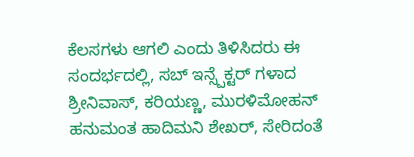ಕೆಲಸಗಳು ಆಗಲಿ ಎಂದು ತಿಳಿಸಿದರು ಈ ಸಂದರ್ಭದಲ್ಲಿ, ಸಬ್ ಇನ್ಸ್ಪೆಕ್ಟರ್ ಗಳಾದ ಶ್ರೀನಿವಾಸ್, ಕರಿಯಣ್ಣ, ಮುರಳಿಮೋಹನ್ ಹನುಮಂತ ಹಾದಿಮನಿ ಶೇಖರ್, ಸೇರಿದಂತೆ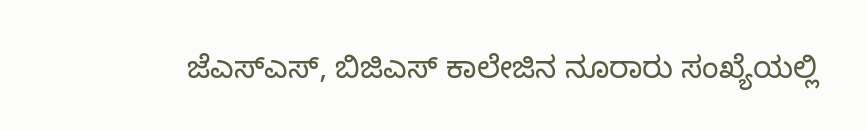ಜೆಎಸ್ಎಸ್, ಬಿಜಿಎಸ್ ಕಾಲೇಜಿನ ನೂರಾರು ಸಂಖ್ಯೆಯಲ್ಲಿ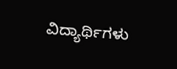ವಿದ್ಯಾರ್ಥಿಗಳು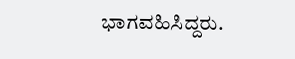ಭಾಗವಹಿಸಿದ್ದರು.